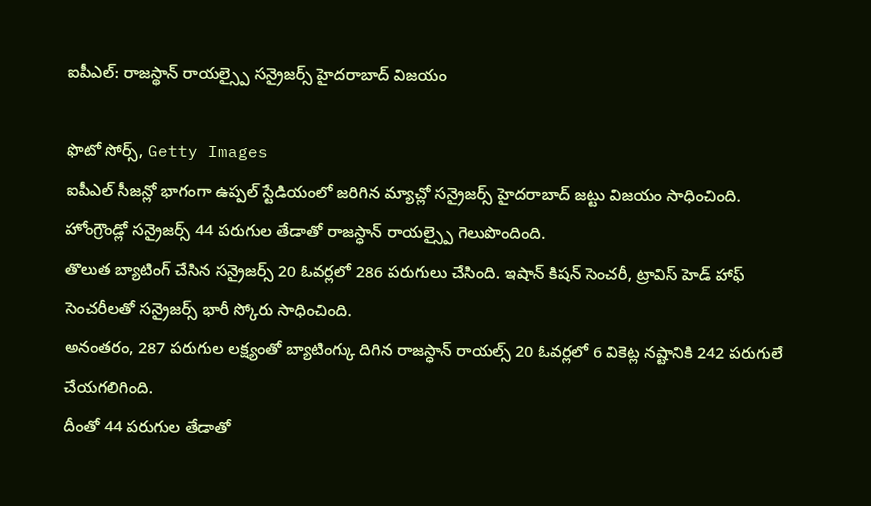ఐపీఎల్: రాజస్థాన్ రాయల్స్పై సన్రైజర్స్ హైదరాబాద్ విజయం

ఫొటో సోర్స్, Getty Images
ఐపీఎల్ సీజన్లో భాగంగా ఉప్పల్ స్టేడియంలో జరిగిన మ్యాచ్లో సన్రైజర్స్ హైదరాబాద్ జట్టు విజయం సాధించింది. హోంగ్రౌండ్లో సన్రైజర్స్ 44 పరుగుల తేడాతో రాజస్ధాన్ రాయల్స్పై గెలుపొందింది.
తొలుత బ్యాటింగ్ చేసిన సన్రైజర్స్ 20 ఓవర్లలో 286 పరుగులు చేసింది. ఇషాన్ కిషన్ సెంచరీ, ట్రావిస్ హెడ్ హాఫ్ సెంచరీలతో సన్రైజర్స్ భారీ స్కోరు సాధించింది.
అనంతరం, 287 పరుగుల లక్ష్యంతో బ్యాటింగ్కు దిగిన రాజస్ధాన్ రాయల్స్ 20 ఓవర్లలో 6 వికెట్ల నష్టానికి 242 పరుగులే చేయగలిగింది.
దీంతో 44 పరుగుల తేడాతో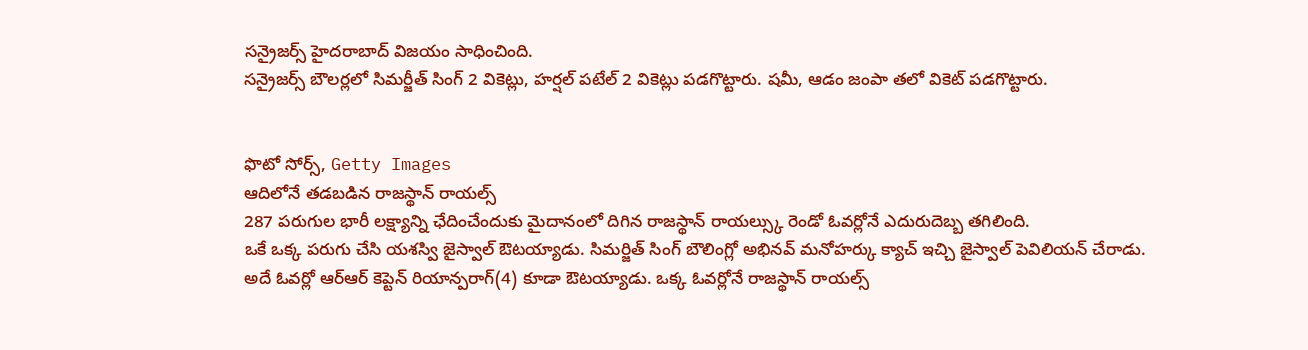సన్రైజర్స్ హైదరాబాద్ విజయం సాధించింది.
సన్రైజర్స్ బౌలర్లలో సిమర్జీత్ సింగ్ 2 వికెట్లు, హర్షల్ పటేల్ 2 వికెట్లు పడగొట్టారు. షమీ, ఆడం జంపా తలో వికెట్ పడగొట్టారు.


ఫొటో సోర్స్, Getty Images
ఆదిలోనే తడబడిన రాజస్థాన్ రాయల్స్
287 పరుగుల భారీ లక్ష్యాన్ని ఛేదించేందుకు మైదానంలో దిగిన రాజస్థాన్ రాయల్స్కు రెండో ఓవర్లోనే ఎదురుదెబ్బ తగిలింది.
ఒకే ఒక్క పరుగు చేసి యశస్వి జైస్వాల్ ఔటయ్యాడు. సిమర్జిత్ సింగ్ బౌలింగ్లో అభినవ్ మనోహర్కు క్యాచ్ ఇచ్చి జైస్వాల్ పెవిలియన్ చేరాడు.
అదే ఓవర్లో ఆర్ఆర్ కెప్టెన్ రియాన్పరాగ్(4) కూడా ఔటయ్యాడు. ఒక్క ఓవర్లోనే రాజస్థాన్ రాయల్స్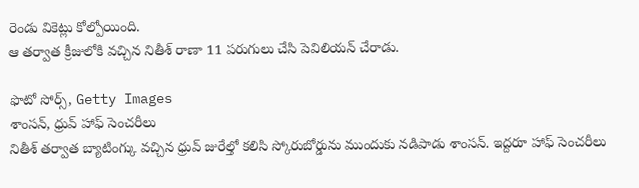రెండు వికెట్లు కోల్పోయింది.
ఆ తర్వాత క్రీజులోకి వచ్చిన నితీశ్ రాణా 11 పరుగులు చేసి పెవిలియన్ చేరాడు.

ఫొటో సోర్స్, Getty Images
శాంసన్, ధ్రువ్ హాఫ్ సెంచరీలు
నితీశ్ తర్వాత బ్యాటింగ్కు వచ్చిన ధ్రువ్ జురేల్తో కలిసి స్కోరుబోర్డును ముందుకు నడిపాడు శాంసన్. ఇద్దరూ హాఫ్ సెంచరీలు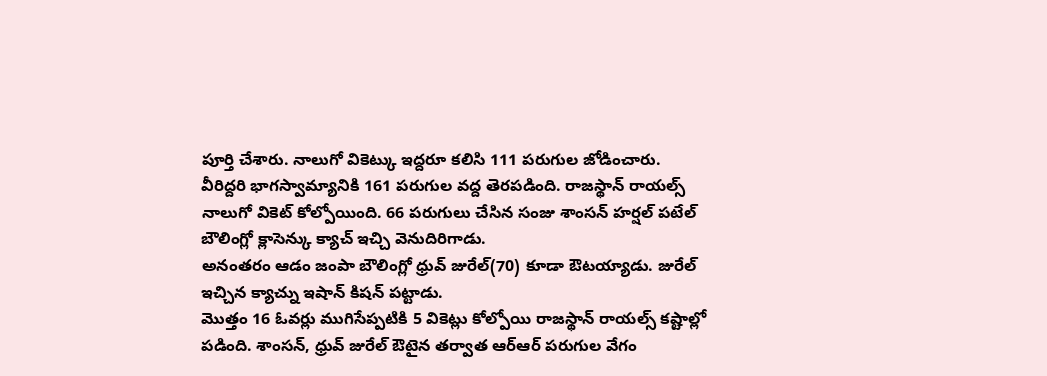పూర్తి చేశారు. నాలుగో వికెట్కు ఇద్దరూ కలిసి 111 పరుగుల జోడించారు.
వీరిద్దరి భాగస్వామ్యానికి 161 పరుగుల వద్ద తెరపడింది. రాజస్థాన్ రాయల్స్ నాలుగో వికెట్ కోల్పోయింది. 66 పరుగులు చేసిన సంజు శాంసన్ హర్షల్ పటేల్ బౌలింగ్లో క్లాసెన్కు క్యాచ్ ఇచ్చి వెనుదిరిగాడు.
అనంతరం ఆడం జంపా బౌలింగ్లో ధ్రువ్ జురేల్(70) కూడా ఔటయ్యాడు. జురేల్ ఇచ్చిన క్యాచ్ను ఇషాన్ కిషన్ పట్టాడు.
మొత్తం 16 ఓవర్లు ముగిసేప్పటికి 5 వికెట్లు కోల్పోయి రాజస్థాన్ రాయల్స్ కష్టాల్లో పడింది. శాంసన్, ధ్రువ్ జురేల్ ఔటైన తర్వాత ఆర్ఆర్ పరుగుల వేగం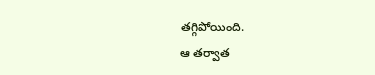తగ్గిపోయింది.
ఆ తర్వాత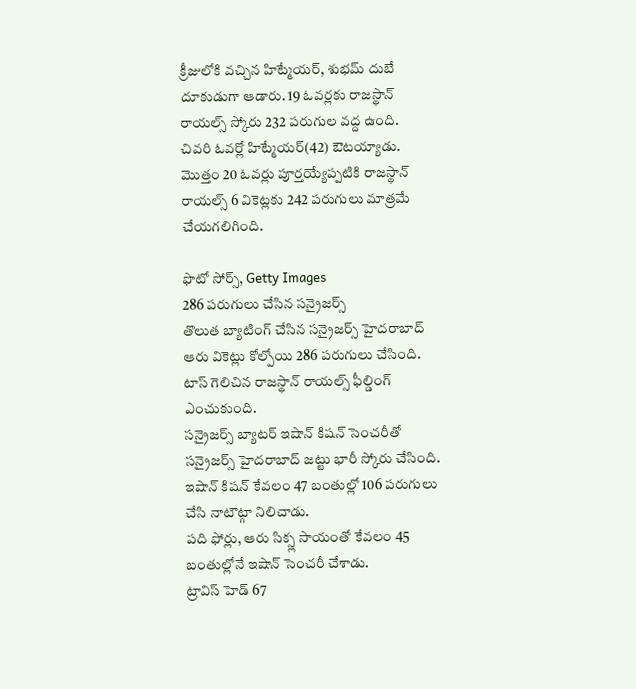క్రీజులోకి వచ్చిన హిట్మేయర్, శుభమ్ దుబే దూకుడుగా ఆడారు. 19 ఓవర్లకు రాజస్థాన్ రాయల్స్ స్కోరు 232 పరుగుల వద్ద ఉంది.
చివరి ఓవర్లో హిట్మేయర్(42) ఔటయ్యాడు.
మొత్తం 20 ఓవర్లు పూర్తయ్యేప్పటికి రాజస్థాన్ రాయల్స్ 6 వికెట్లకు 242 పరుగులు మాత్రమే చేయగలిగింది.

ఫొటో సోర్స్, Getty Images
286 పరుగులు చేసిన సన్రైజర్స్
తొలుత బ్యాటింగ్ చేసిన సన్రైజర్స్ హైదరాబాద్ ఆరు వికెట్లు కోల్పోయి 286 పరుగులు చేసింది.
టాస్ గెలిచిన రాజస్థాన్ రాయల్స్ ఫీల్డింగ్ ఎంచుకుంది.
సన్రైజర్స్ బ్యాటర్ ఇషాన్ కిషన్ సెంచరీతో సన్రైజర్స్ హైదరాబాద్ జట్టు భారీ స్కోరు చేసింది.
ఇషాన్ కిషన్ కేవలం 47 బంతుల్లో 106 పరుగులు చేసి నాటౌట్గా నిలిచాడు.
పది ఫోర్లు, ఆరు సిక్స్ల సాయంతో కేవలం 45 బంతుల్లోనే ఇషాన్ సెంచరీ చేశాడు.
ట్రావిస్ హెడ్ 67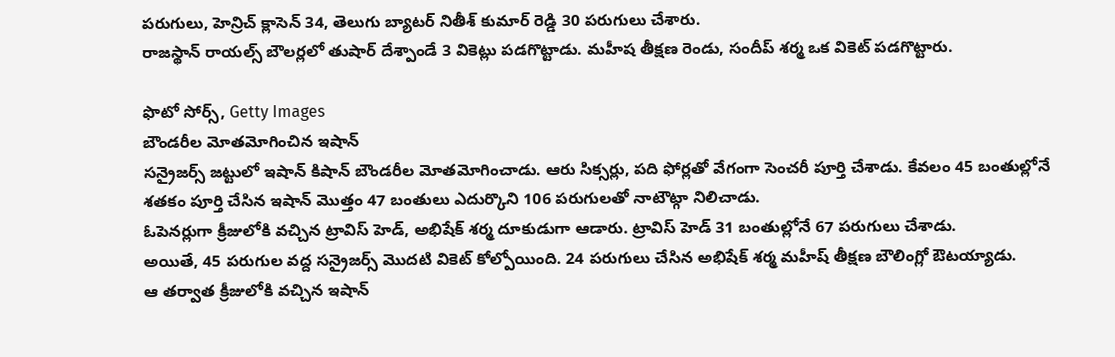పరుగులు, హెన్రిచ్ క్లాసెన్ 34, తెలుగు బ్యాటర్ నితీశ్ కుమార్ రెడ్డి 30 పరుగులు చేశారు.
రాజస్థాన్ రాయల్స్ బౌలర్లలో తుషార్ దేశ్పాండే 3 వికెట్లు పడగొట్టాడు. మహీష తీక్షణ రెండు, సందీప్ శర్మ ఒక వికెట్ పడగొట్టారు.

ఫొటో సోర్స్, Getty Images
బౌండరీల మోతమోగించిన ఇషాన్
సన్రైజర్స్ జట్టులో ఇషాన్ కిషాన్ బౌండరీల మోతమోగించాడు. ఆరు సిక్సర్లు, పది ఫోర్లతో వేగంగా సెంచరీ పూర్తి చేశాడు. కేవలం 45 బంతుల్లోనే శతకం పూర్తి చేసిన ఇషాన్ మొత్తం 47 బంతులు ఎదుర్కొని 106 పరుగులతో నాటౌట్గా నిలిచాడు.
ఓపెనర్లుగా క్రీజులోకి వచ్చిన ట్రావిస్ హెడ్, అభిషేక్ శర్మ దూకుడుగా ఆడారు. ట్రావిస్ హెడ్ 31 బంతుల్లోనే 67 పరుగులు చేశాడు.
అయితే, 45 పరుగుల వద్ద సన్రైజర్స్ మొదటి వికెట్ కోల్పోయింది. 24 పరుగులు చేసిన అభిషేక్ శర్మ మహీష్ తీక్షణ బౌలింగ్లో ఔటయ్యాడు.
ఆ తర్వాత క్రీజులోకి వచ్చిన ఇషాన్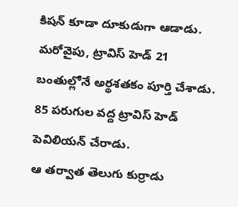కిషన్ కూడా దూకుడుగా ఆడాడు.
మరోవైపు, ట్రావిస్ హెడ్ 21 బంతుల్లోనే అర్థశతకం పూర్తి చేశాడు. 85 పరుగుల వద్ద ట్రావిస్ హెడ్ పెవిలియన్ చేరాడు.
ఆ తర్వాత తెలుగు కుర్రాడు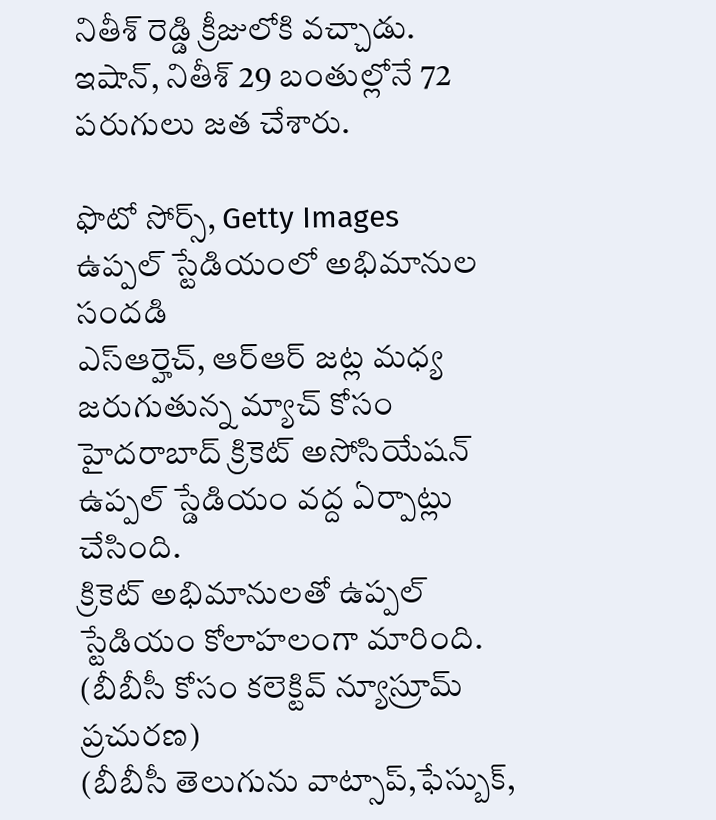నితీశ్ రెడ్డి క్రీజులోకి వచ్చాడు.
ఇషాన్, నితీశ్ 29 బంతుల్లోనే 72 పరుగులు జత చేశారు.

ఫొటో సోర్స్, Getty Images
ఉప్పల్ స్టేడియంలో అభిమానుల సందడి
ఎస్ఆర్హెచ్, ఆర్ఆర్ జట్ల మధ్య జరుగుతున్న మ్యాచ్ కోసం హైదరాబాద్ క్రికెట్ అసోసియేషన్ ఉప్పల్ స్డేడియం వద్ద ఏర్పాట్లు చేసింది.
క్రికెట్ అభిమానులతో ఉప్పల్ స్టేడియం కోలాహలంగా మారింది.
(బీబీసీ కోసం కలెక్టివ్ న్యూస్రూమ్ ప్రచురణ)
(బీబీసీ తెలుగును వాట్సాప్,ఫేస్బుక్,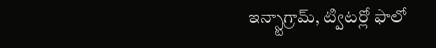ఇన్స్టాగ్రామ్, ట్విటర్లో ఫాలో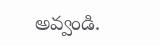అవ్వండి.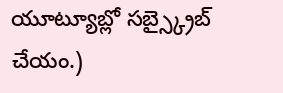యూట్యూబ్లో సబ్స్క్రైబ్ చేయం.)